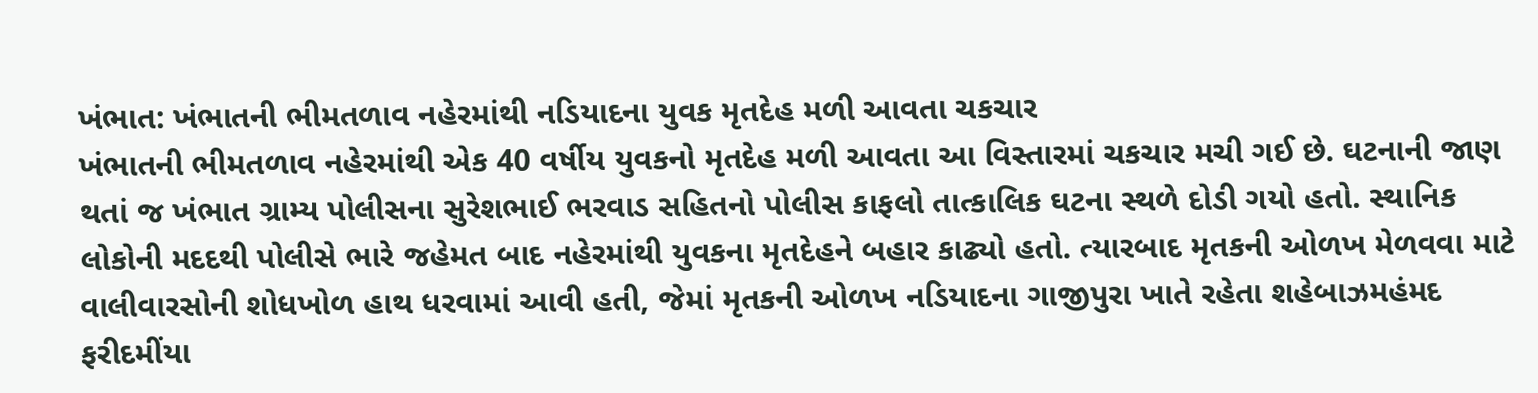ખંભાત: ખંભાતની ભીમતળાવ નહેરમાંથી નડિયાદના યુવક મૃતદેહ મળી આવતા ચકચાર
ખંભાતની ભીમતળાવ નહેરમાંથી એક 40 વર્ષીય યુવકનો મૃતદેહ મળી આવતા આ વિસ્તારમાં ચકચાર મચી ગઈ છે. ઘટનાની જાણ થતાં જ ખંભાત ગ્રામ્ય પોલીસના સુરેશભાઈ ભરવાડ સહિતનો પોલીસ કાફલો તાત્કાલિક ઘટના સ્થળે દોડી ગયો હતો. સ્થાનિક લોકોની મદદથી પોલીસે ભારે જહેમત બાદ નહેરમાંથી યુવકના મૃતદેહને બહાર કાઢ્યો હતો. ત્યારબાદ મૃતકની ઓળખ મેળવવા માટે વાલીવારસોની શોધખોળ હાથ ધરવામાં આવી હતી, જેમાં મૃતકની ઓળખ નડિયાદના ગાજીપુરા ખાતે રહેતા શહેબાઝમહંમદ ફરીદમીંયા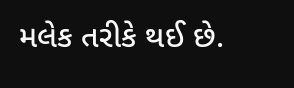મલેક તરીકે થઈ છે.